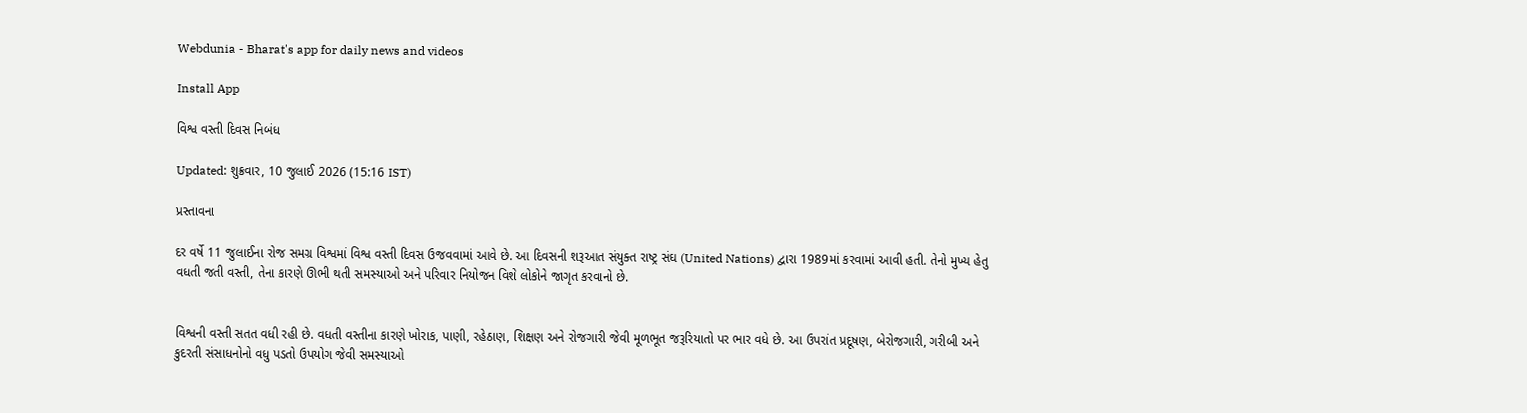Webdunia - Bharat's app for daily news and videos

Install App

વિશ્વ વસ્તી દિવસ નિબંધ

Updated: શુક્રવાર, 10 જુલાઈ 2026 (15:16 IST)

પ્રસ્તાવના

દર વર્ષે 11 જુલાઈના રોજ સમગ્ર વિશ્વમાં વિશ્વ વસ્તી દિવસ ઉજવવામાં આવે છે. આ દિવસની શરૂઆત સંયુક્ત રાષ્ટ્ર સંઘ (United Nations) દ્વારા 1989માં કરવામાં આવી હતી. તેનો મુખ્ય હેતુ વધતી જતી વસ્તી, તેના કારણે ઊભી થતી સમસ્યાઓ અને પરિવાર નિયોજન વિશે લોકોને જાગૃત કરવાનો છે.


વિશ્વની વસ્તી સતત વધી રહી છે. વધતી વસ્તીના કારણે ખોરાક, પાણી, રહેઠાણ, શિક્ષણ અને રોજગારી જેવી મૂળભૂત જરૂરિયાતો પર ભાર વધે છે. આ ઉપરાંત પ્રદૂષણ, બેરોજગારી, ગરીબી અને કુદરતી સંસાધનોનો વધુ પડતો ઉપયોગ જેવી સમસ્યાઓ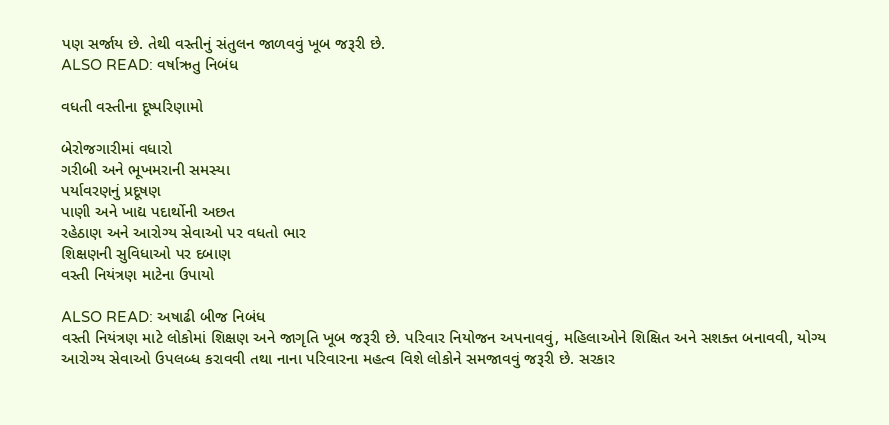પણ સર્જાય છે. તેથી વસ્તીનું સંતુલન જાળવવું ખૂબ જરૂરી છે.
ALSO READ: વર્ષાઋતુ નિબંધ

વધતી વસ્તીના દૂષ્પરિણામો

બેરોજગારીમાં વધારો
ગરીબી અને ભૂખમરાની સમસ્યા
પર્યાવરણનું પ્રદૂષણ
પાણી અને ખાદ્ય પદાર્થોની અછત
રહેઠાણ અને આરોગ્ય સેવાઓ પર વધતો ભાર
શિક્ષણની સુવિધાઓ પર દબાણ
વસ્તી નિયંત્રણ માટેના ઉપાયો

ALSO READ: અષાઢી બીજ નિબંધ
વસ્તી નિયંત્રણ માટે લોકોમાં શિક્ષણ અને જાગૃતિ ખૂબ જરૂરી છે. પરિવાર નિયોજન અપનાવવું, મહિલાઓને શિક્ષિત અને સશક્ત બનાવવી, યોગ્ય આરોગ્ય સેવાઓ ઉપલબ્ધ કરાવવી તથા નાના પરિવારના મહત્વ વિશે લોકોને સમજાવવું જરૂરી છે. સરકાર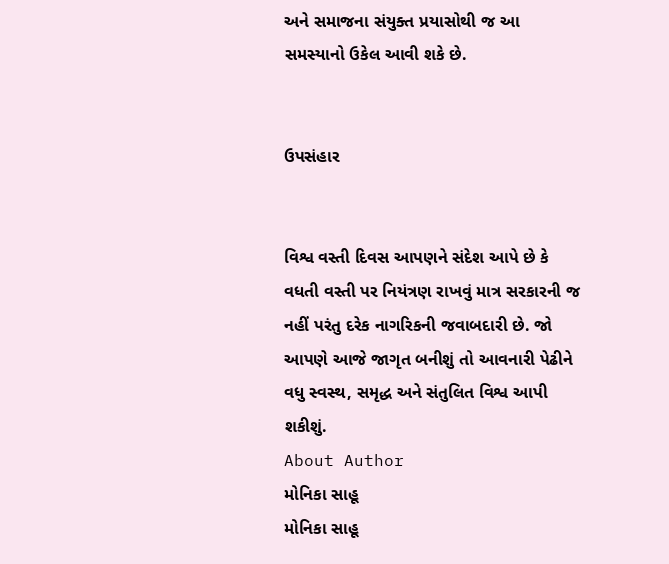અને સમાજના સંયુક્ત પ્રયાસોથી જ આ સમસ્યાનો ઉકેલ આવી શકે છે.


ઉપસંહાર


વિશ્વ વસ્તી દિવસ આપણને સંદેશ આપે છે કે વધતી વસ્તી પર નિયંત્રણ રાખવું માત્ર સરકારની જ નહીં પરંતુ દરેક નાગરિકની જવાબદારી છે. જો આપણે આજે જાગૃત બનીશું તો આવનારી પેઢીને વધુ સ્વસ્થ, સમૃદ્ધ અને સંતુલિત વિશ્વ આપી શકીશું.
About Author
મોનિકા સાહૂ
મોનિકા સાહૂ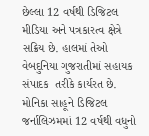છેલ્લા 12 વર્ષથી ડિજિટલ મીડિયા અને પત્રકારત્વ ક્ષેત્રે સક્રિય છે. હાલમાં તેઓ વેબદુનિયા ગુજરાતીમાં સહાયક સંપાદક  તરીકે કાર્યરત છે.   મોનિકા સાહૂને ડિજિટલ જર્નાલિઝમમાં 12 વર્ષથી વધુનો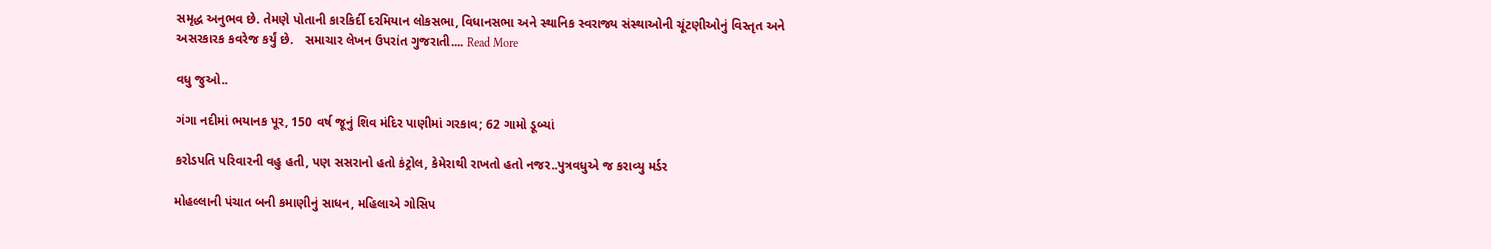સમૃદ્ધ અનુભવ છે. તેમણે પોતાની કારકિર્દી દરમિયાન લોકસભા, વિધાનસભા અને સ્થાનિક સ્વરાજ્ય સંસ્થાઓની ચૂંટણીઓનું વિસ્તૃત અને અસરકારક કવરેજ કર્યું છે.   સમાચાર લેખન ઉપરાંત ગુજરાતી.... Read More

વધુ જુઓ..

ગંગા નદીમાં ભયાનક પૂર, 150 વર્ષ જૂનું શિવ મંદિર પાણીમાં ગરકાવ; 62 ગામો ડૂબ્યાં

કરોડપતિ પરિવારની વહુ હતી, પણ સસરાનો હતો કંટ્રોલ, કેમેરાથી રાખતો હતો નજર..પુત્રવધુએ જ કરાવ્યુ મર્ડર

મોહલ્લાની પંચાત બની કમાણીનું સાધન, મહિલાએ ગોસિપ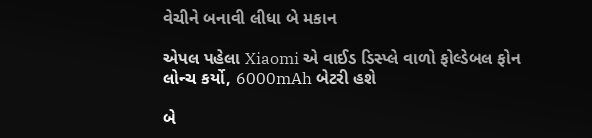વેચીને બનાવી લીધા બે મકાન

એપલ પહેલા Xiaomi એ વાઈડ ડિસ્પ્લે વાળો ફોલ્ડેબલ ફોન લોન્ચ કર્યો, 6000mAh બેટરી હશે

બે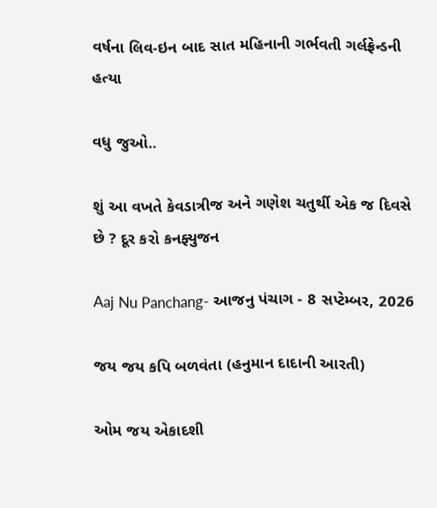વર્ષના લિવ-ઇન બાદ સાત મહિનાની ગર્ભવતી ગર્લફ્રેન્ડની હત્યા

વધુ જુઓ..

શું આ વખતે કેવડાત્રીજ અને ગણેશ ચતુર્થી એક જ દિવસે છે ? દૂર કરો કનફ્યુજન

Aaj Nu Panchang- આજનુ પંચાગ - 8 સપ્ટેમ્બર, 2026

જય જય કપિ બળવંતા (હનુમાન દાદાની આરતી)

ઓમ જય એકાદશી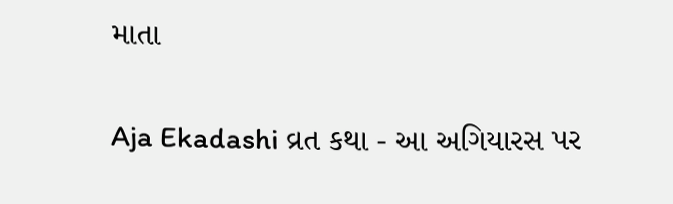માતા

Aja Ekadashi વ્રત કથા - આ અગિયારસ પર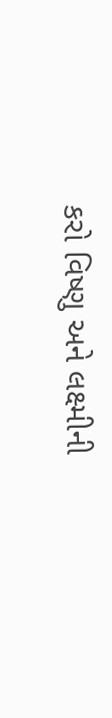કરો વિષ્ણુ અને લક્ષ્મીની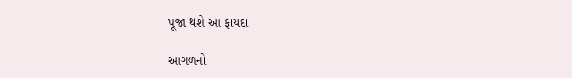પૂજા થશે આ ફાયદા

આગળનો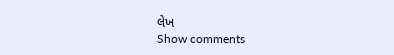લેખ
Show comments